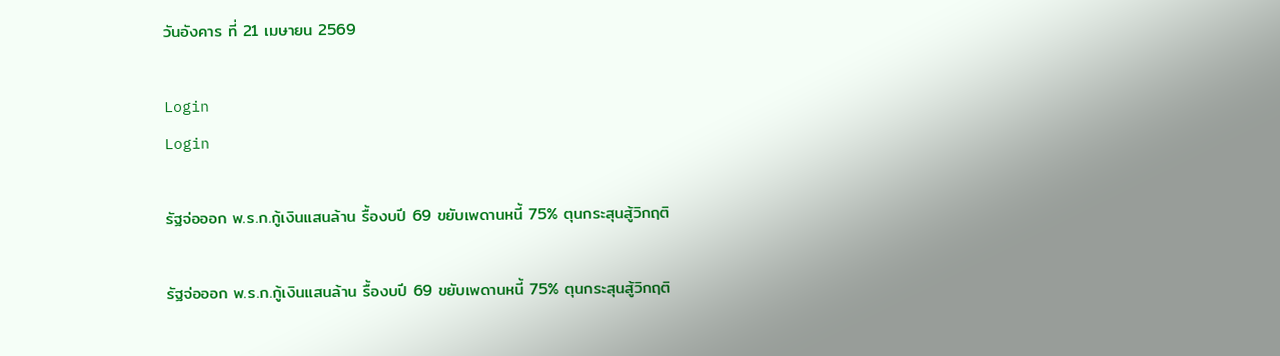วันอังคาร ที่ 21 เมษายน 2569

Login
Login

รัฐจ่อออก พ.ร.ก.กู้เงินแสนล้าน รื้องบปี 69 ขยับเพดานหนี้ 75% ตุนกระสุนสู้วิกฤติ

รัฐจ่อออก พ.ร.ก.กู้เงินแสนล้าน รื้องบปี 69 ขยับเพดานหนี้ 75% ตุนกระสุนสู้วิกฤติ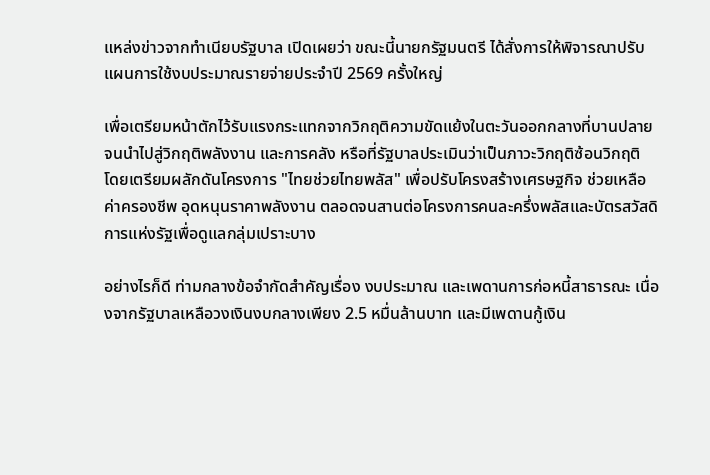แหล่งข่าวจากทำเนียบรัฐบาล เปิดเผยว่า ขณะนี้นายกรัฐมนตรี ได้สั่งการให้พิจารณาปรับแผนการใช้งบประมาณรายจ่ายประจำปี 2569 ครั้งใหญ่

เพื่อเตรียมหน้าตักไว้รับแรงกระแทกจากวิกฤติความขัดแย้งในตะวันออกกลางที่บานปลายจนนำไปสู่วิกฤติพลังงาน และการคลัง หรือที่รัฐบาลประเมินว่าเป็นภาวะวิกฤติซ้อนวิกฤติ โดยเตรียมผลักดันโครงการ "ไทยช่วยไทยพลัส" เพื่อปรับโครงสร้างเศรษฐกิจ ช่วยเหลือค่าครองชีพ อุดหนุนราคาพลังงาน ตลอดจนสานต่อโครงการคนละครึ่งพลัสและบัตรสวัสดิการแห่งรัฐเพื่อดูแลกลุ่มเปราะบาง

อย่างไรก็ดี ท่ามกลางข้อจำกัดสำคัญเรื่อง งบประมาณ และเพดานการก่อหนี้สาธารณะ เนื่องจากรัฐบาลเหลือวงเงินงบกลางเพียง 2.5 หมื่นล้านบาท และมีเพดานกู้เงิน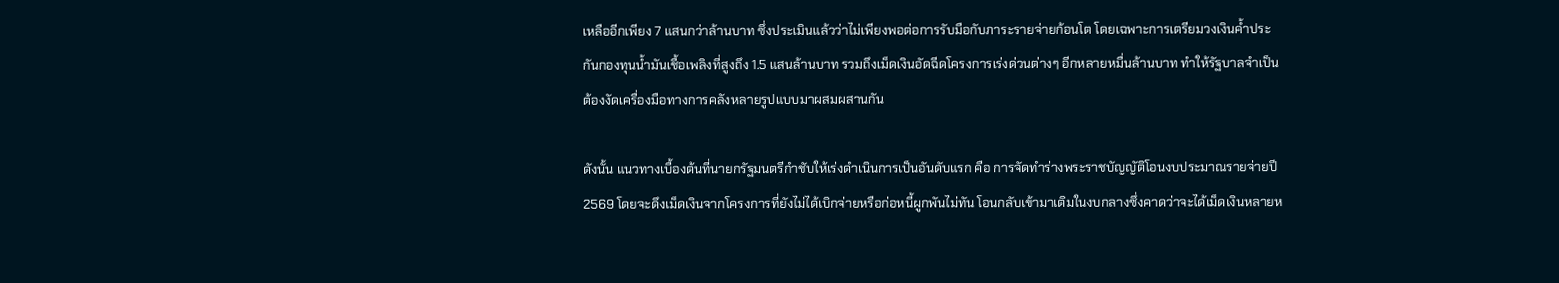เหลืออีกเพียง 7 แสนกว่าล้านบาท ซึ่งประเมินแล้วว่าไม่เพียงพอต่อการรับมือกับภาระรายจ่ายก้อนโต โดยเฉพาะการเตรียมวงเงินค้ำประกันกองทุนน้ำมันเชื้อเพลิงที่สูงถึง 1.5 แสนล้านบาท รวมถึงเม็ดเงินอัดฉีดโครงการเร่งด่วนต่างๆ อีกหลายหมื่นล้านบาท ทำให้รัฐบาลจำเป็นต้องงัดเครื่องมือทางการคลังหลายรูปแบบมาผสมผสานกัน

ดังนั้น แนวทางเบื้องต้นที่นายกรัฐมนตรีกำชับให้เร่งดำเนินการเป็นอันดับแรก คือ การจัดทำร่างพระราชบัญญัติโอนงบประมาณรายจ่ายปี 2569 โดยจะดึงเม็ดเงินจากโครงการที่ยังไม่ได้เบิกจ่ายหรือก่อหนี้ผูกพันไม่ทัน โอนกลับเข้ามาเติมในงบกลางซึ่งคาดว่าจะได้เม็ดเงินหลายห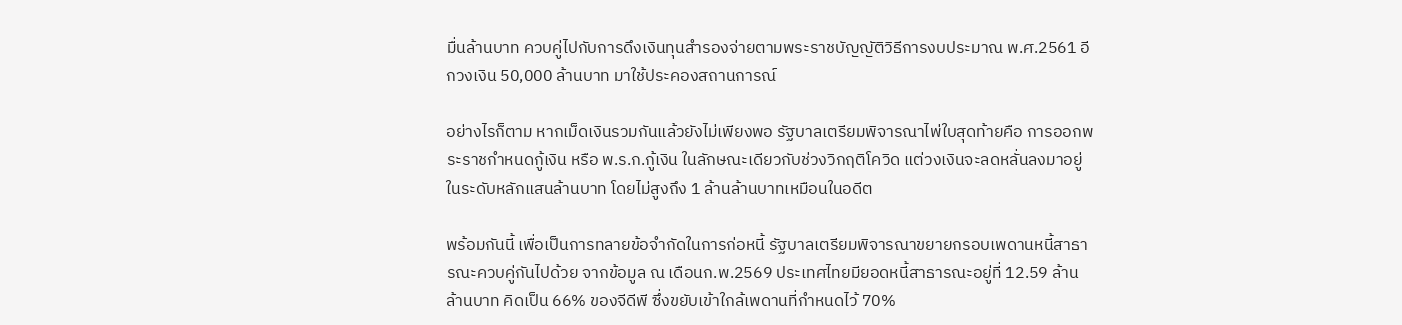มื่นล้านบาท ควบคู่ไปกับการดึงเงินทุนสำรองจ่ายตามพระราชบัญญัติวิธีการงบประมาณ พ.ศ.2561 อีกวงเงิน 50,000 ล้านบาท มาใช้ประคองสถานการณ์

อย่างไรก็ตาม หากเม็ดเงินรวมกันแล้วยังไม่เพียงพอ รัฐบาลเตรียมพิจารณาไพ่ใบสุดท้ายคือ การออกพระราชกำหนดกู้เงิน หรือ พ.ร.ก.กู้เงิน ในลักษณะเดียวกับช่วงวิกฤติโควิด แต่วงเงินจะลดหลั่นลงมาอยู่ในระดับหลักแสนล้านบาท โดยไม่สูงถึง 1 ล้านล้านบาทเหมือนในอดีต

พร้อมกันนี้ เพื่อเป็นการทลายข้อจำกัดในการก่อหนี้ รัฐบาลเตรียมพิจารณาขยายกรอบเพดานหนี้สาธารณะควบคู่กันไปด้วย จากข้อมูล ณ เดือนก.พ.2569 ประเทศไทยมียอดหนี้สาธารณะอยู่ที่ 12.59 ล้านล้านบาท คิดเป็น 66% ของจีดีพี ซึ่งขยับเข้าใกล้เพดานที่กำหนดไว้ 70%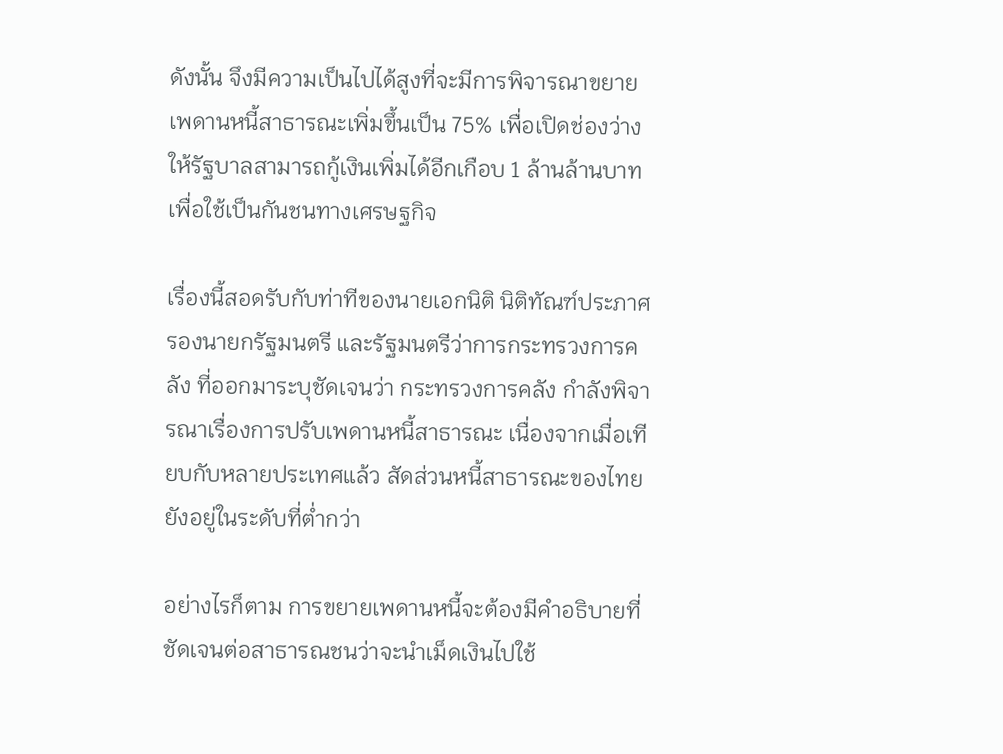ดังนั้น จึงมีความเป็นไปได้สูงที่จะมีการพิจารณาขยายเพดานหนี้สาธารณะเพิ่มขึ้นเป็น 75% เพื่อเปิดช่องว่างให้รัฐบาลสามารถกู้เงินเพิ่มได้อีกเกือบ 1 ล้านล้านบาท เพื่อใช้เป็นกันชนทางเศรษฐกิจ

เรื่องนี้สอดรับกับท่าทีของนายเอกนิติ นิติทัณฑ์ประภาศ รองนายกรัฐมนตรี และรัฐมนตรีว่าการกระทรวงการคลัง ที่ออกมาระบุชัดเจนว่า กระทรวงการคลัง กำลังพิจารณาเรื่องการปรับเพดานหนี้สาธารณะ เนื่องจากเมื่อเทียบกับหลายประเทศแล้ว สัดส่วนหนี้สาธารณะของไทยยังอยู่ในระดับที่ต่ำกว่า

อย่างไรก็ตาม การขยายเพดานหนี้จะต้องมีคำอธิบายที่ชัดเจนต่อสาธารณชนว่าจะนำเม็ดเงินไปใช้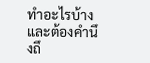ทำอะไรบ้าง และต้องคำนึงถึ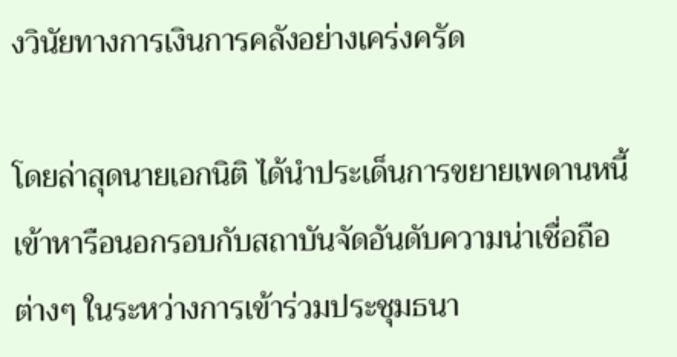งวินัยทางการเงินการคลังอย่างเคร่งครัด

โดยล่าสุดนายเอกนิติ ได้นำประเด็นการขยายเพดานหนี้เข้าหารือนอกรอบกับสถาบันจัดอันดับความน่าเชื่อถือต่างๆ ในระหว่างการเข้าร่วมประชุมธนา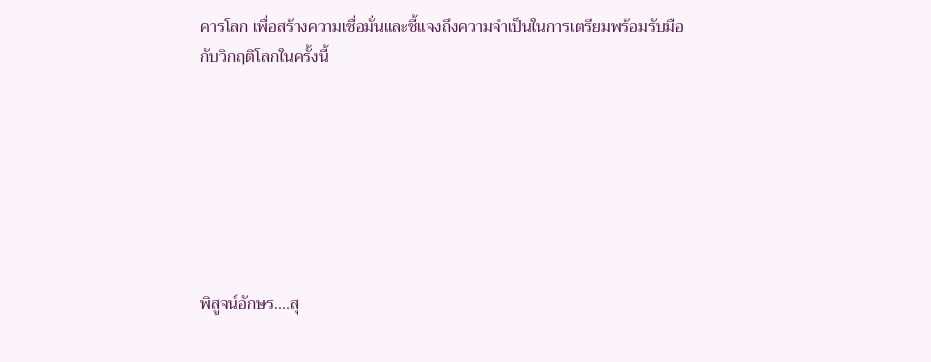คารโลก เพื่อสร้างความเชื่อมั่นและชี้แจงถึงความจำเป็นในการเตรียมพร้อมรับมือกับวิกฤติโลกในครั้งนี้







พิสูจน์อักษร....สุ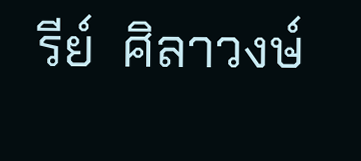รีย์  ศิลาวงษ์